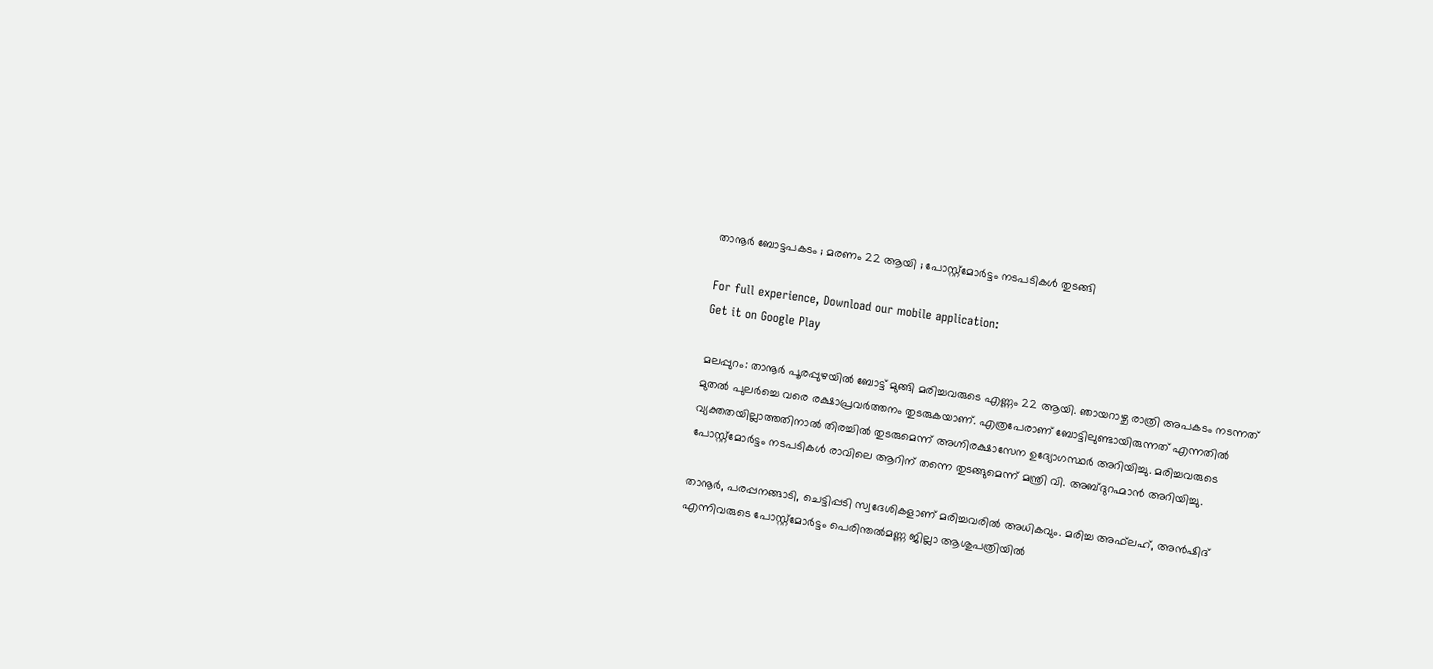താനൂർ ബോട്ടപകടം ; മരണം 22 ആയി ; പോസ്റ്റ്‌മോർട്ടം നടപടികൾ തുടങ്ങി

For full experience, Download our mobile application:
Get it on Google Play

മലപ്പുറം: താനൂർ പൂരപ്പുഴയിൽ ബോട്ട് മുങ്ങി മരിച്ചവരുടെ എണ്ണം 22 ആയി. ഞായറാഴ്ച രാത്രി അപകടം നടന്നത് മുതൽ പുലർച്ചെ വരെ രക്ഷാപ്രവർത്തനം തുടരുകയാണ്. എത്രപേരാണ് ബോട്ടിലുണ്ടായിരുന്നത് എന്നതിൽ വ്യക്തതയില്ലാത്തതിനാൽ തിരച്ചിൽ തുടരുമെന്ന് അഗ്നിരക്ഷാസേന ഉദ്യോഗസ്ഥർ അറിയിച്ചു. മരിച്ചവരുടെ പോസ്റ്റ്‌മോർട്ടം നടപടികൾ രാവിലെ ആറിന് തന്നെ തുടങ്ങുമെന്ന് മന്ത്രി വി. അബ്ദുറഹ്മാൻ അറിയിച്ചു.

താനൂർ, പരപ്പനങ്ങാടി, ചെട്ടിപ്പടി സ്വദേശികളാണ് മരിച്ചവരിൽ അധികവും. മരിച്ച അഫ്‌ലഹ്, അൻഷിദ് എന്നിവരുടെ പോസ്റ്റ്‌മോർട്ടം പെരിന്തൽമണ്ണ ജില്ലാ ആശുപത്രിയിൽ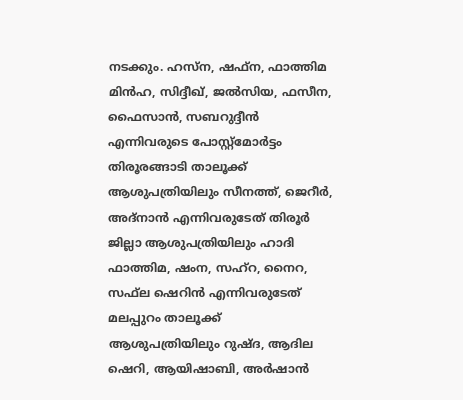നടക്കും. ഹസ്‌ന, ഷഫ്‌ന, ഫാത്തിമ മിൻഹ, സിദ്ദീഖ്, ജൽസിയ, ഫസീന, ഫൈസാൻ, സബറുദ്ദീൻ എന്നിവരുടെ പോസ്റ്റ്‌മോർട്ടം തിരൂരങ്ങാടി താലൂക്ക് ആശുപത്രിയിലും സീനത്ത്, ജെറീർ, അദ്‌നാൻ എന്നിവരുടേത് തിരൂർ ജില്ലാ ആശുപത്രിയിലും ഹാദി ഫാത്തിമ, ഷംന, സഹ്‌റ, നൈറ, സഫ്‌ല ഷെറിൻ എന്നിവരുടേത് മലപ്പുറം താലൂക്ക് ആശുപത്രിയിലും റുഷ്ദ, ആദില ഷെറി, ആയിഷാബി, അർഷാൻ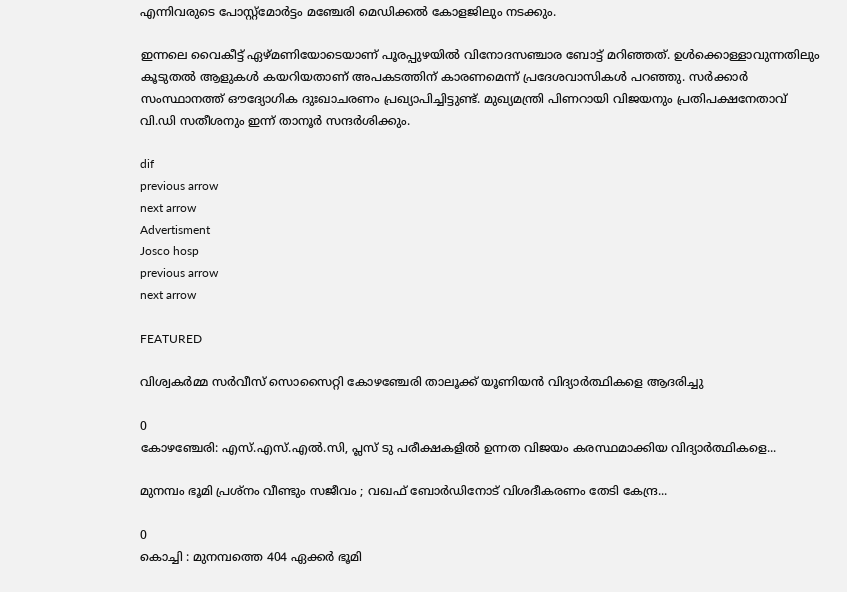എന്നിവരുടെ പോസ്റ്റ്‌മോർട്ടം മഞ്ചേരി മെഡിക്കൽ കോളജിലും നടക്കും.

ഇന്നലെ വൈകീട്ട് ഏഴ്മണിയോടെയാണ് പൂരപ്പുഴയിൽ വിനോദസഞ്ചാര ബോട്ട് മറിഞ്ഞത്. ഉൾക്കൊള്ളാവുന്നതിലും കൂടുതൽ ആളുകൾ കയറിയതാണ് അപകടത്തിന് കാരണമെന്ന് പ്രദേശവാസികൾ പറഞ്ഞു. സർക്കാർ സംസ്ഥാനത്ത് ഔദ്യോഗിക ദുഃഖാചരണം പ്രഖ്യാപിച്ചിട്ടുണ്ട്. മുഖ്യമന്ത്രി പിണറായി വിജയനും പ്രതിപക്ഷനേതാവ് വി.ഡി സതീശനും ഇന്ന് താനൂർ സന്ദർശിക്കും.

dif
previous arrow
next arrow
Advertisment
Josco hosp
previous arrow
next arrow

FEATURED

വിശ്വകർമ്മ സർവീസ് സൊസൈറ്റി കോഴഞ്ചേരി താലൂക്ക് യൂണിയന്‍ വിദ്യാര്‍ത്ഥികളെ ആദരിച്ചു

0
കോഴഞ്ചേരി: എസ്.എസ്.എല്‍.സി, പ്ലസ് ടു പരീക്ഷകളിൽ ഉന്നത വിജയം കരസ്ഥമാക്കിയ വിദ്യാർത്ഥികളെ...

മുനമ്പം ഭൂമി പ്രശ്നം വീണ്ടും സജീവം ; വഖഫ് ബോർഡിനോട് വിശദീകരണം തേടി കേന്ദ്ര...

0
കൊച്ചി : മുനമ്പത്തെ 404 ഏക്കർ ഭൂമി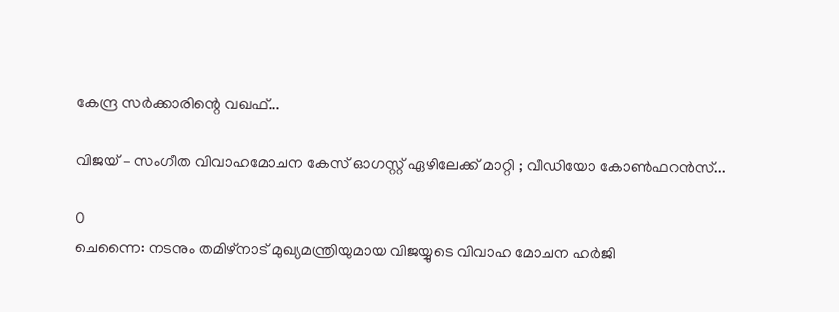കേന്ദ്ര സർക്കാരിന്റെ വഖഫ്...

വിജയ് – സംഗീത വിവാഹമോചന കേസ് ഓഗസ്റ്റ് ഏഴിലേക്ക് മാറ്റി ; വീഡിയോ കോൺഫറൻസ്...

0
ചെന്നൈ: നടനും തമിഴ്നാട് മുഖ്യമന്ത്രിയുമായ വിജയ്യുടെ വിവാഹ മോചന ഹർജി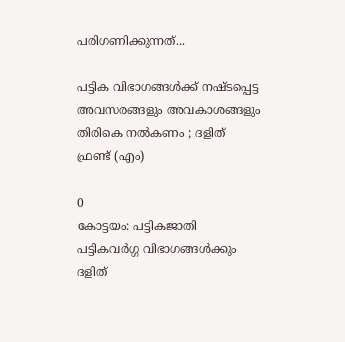പരിഗണിക്കുന്നത്...

പട്ടിക വിഭാഗങ്ങൾക്ക് നഷ്ടപ്പെട്ട അവസരങ്ങളും അവകാശങ്ങളും തിരികെ നൽകണം ; ദളിത് ഫ്രണ്ട് (എം)

0
കോട്ടയം: പട്ടികജാതി പട്ടികവർഗ്ഗ വിഭാഗങ്ങൾക്കും ദളിത്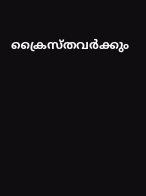ക്രൈസ്തവർക്കും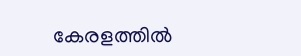കേരളത്തിൽ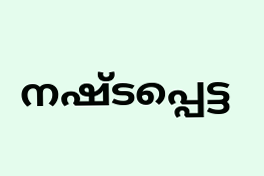നഷ്ടപ്പെട്ട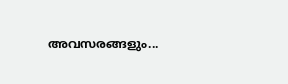അവസരങ്ങളും...